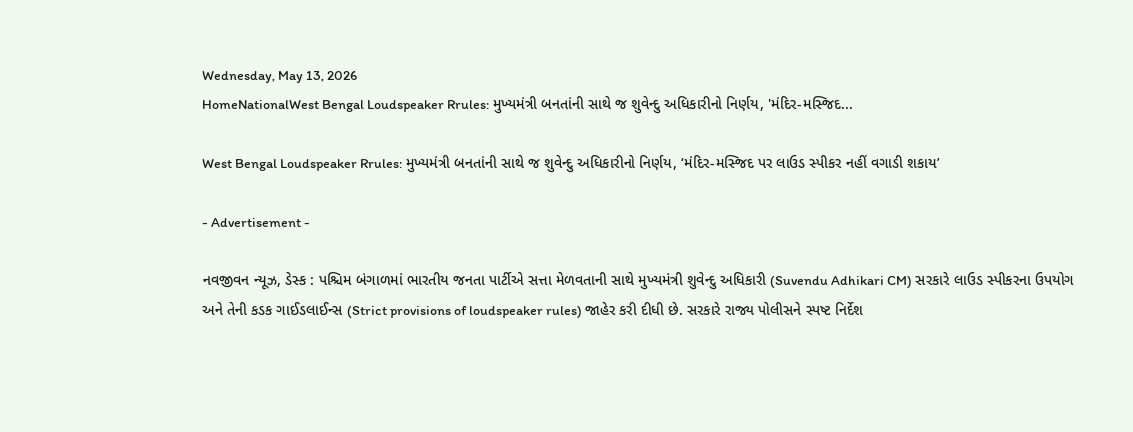Wednesday, May 13, 2026
HomeNationalWest Bengal Loudspeaker Rrules: મુખ્યમંત્રી બનતાંની સાથે જ શુવેન્દુ અધિકારીનો નિર્ણય, 'મંદિર-મસ્જિદ...

West Bengal Loudspeaker Rrules: મુખ્યમંત્રી બનતાંની સાથે જ શુવેન્દુ અધિકારીનો નિર્ણય, ‘મંદિર-મસ્જિદ પર લાઉડ સ્પીકર નહીં વગાડી શકાય’

- Advertisement -

નવજીવન ન્યૂઝ, ડેસ્ક : પશ્ચિમ બંગાળમાં ભારતીય જનતા પાર્ટીએ સત્તા મેળવતાની સાથે મુખ્યમંત્રી શુવેન્દુ અધિકારી (Suvendu Adhikari CM) સરકારે લાઉડ સ્પીકરના ઉપયોગ અને તેની કડક ગાઈડલાઈન્સ (Strict provisions of loudspeaker rules) જાહેર કરી દીધી છે. સરકારે રાજ્ય પોલીસને સ્પષ્ટ નિર્દેશ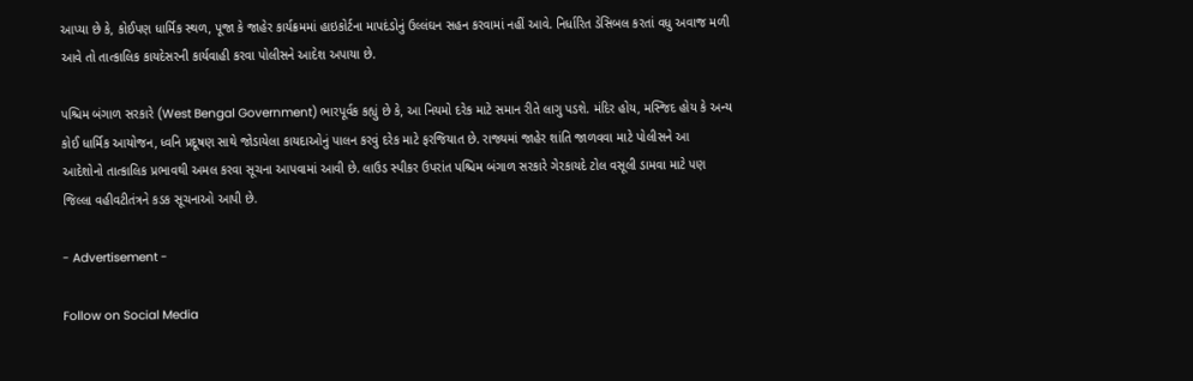આપ્યા છે કે, કોઈપણ ધાર્મિક સ્થળ, પૂજા કે જાહેર કાર્યક્રમમાં હાઇકોર્ટના માપદંડોનું ઉલ્લંઘન સહન કરવામાં નહીં આવે. નિર્ધારિત ડેસિબલ કરતાં વધુ અવાજ મળી આવે તો તાત્કાલિક કાયદેસરની કાર્યવાહી કરવા પોલીસને આદેશ અપાયા છે.

પશ્ચિમ બંગાળ સરકારે (West Bengal Government) ભારપૂર્વક કહ્યું છે કે, આ નિયમો દરેક માટે સમાન રીતે લાગુ પડશે. મંદિર હોય, મસ્જિદ હોય કે અન્ય કોઈ ધાર્મિક આયોજન, ધ્વનિ પ્રદૂષણ સાથે જોડાયેલા કાયદાઓનું પાલન કરવું દરેક માટે ફરજિયાત છે. રાજ્યમાં જાહેર શાંતિ જાળવવા માટે પોલીસને આ આદેશોનો તાત્કાલિક પ્રભાવથી અમલ કરવા સૂચના આપવામાં આવી છે. લાઉડ સ્પીકર ઉપરાંત પશ્ચિમ બંગાળ સરકારે ગેરકાયદે ટોલ વસૂલી ડામવા માટે પણ જિલ્લા વહીવટીતંત્રને કડક સૂચનાઓ આપી છે.

- Advertisement -

Follow on Social Media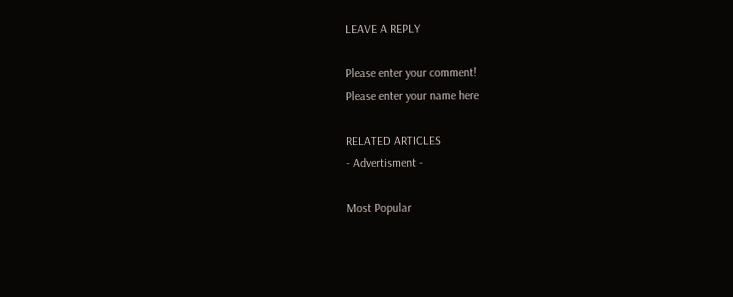LEAVE A REPLY

Please enter your comment!
Please enter your name here

RELATED ARTICLES
- Advertisment -

Most Popular